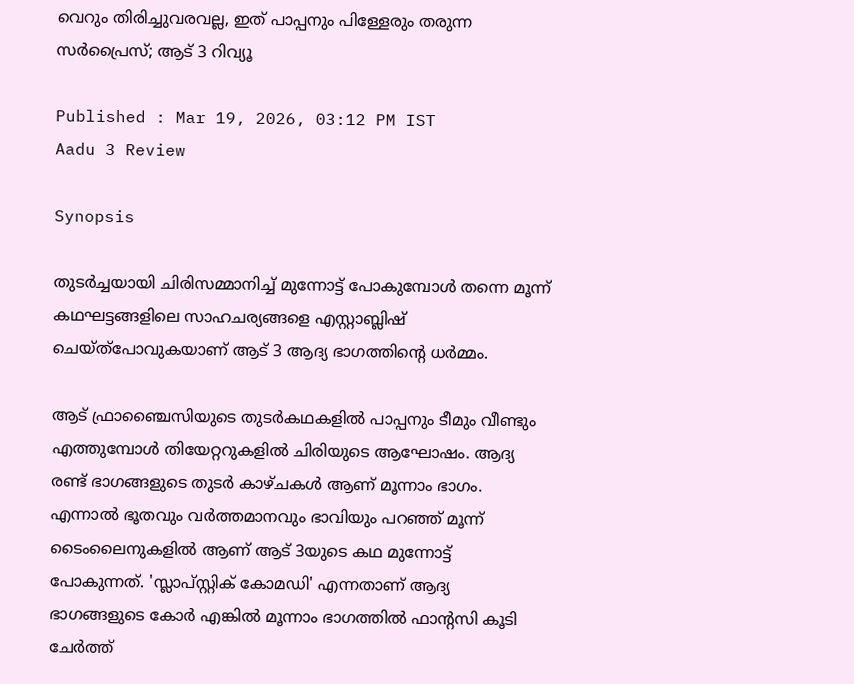വെറും തിരിച്ചുവരവല്ല, ഇത് പാപ്പനും പിള്ളേരും തരുന്ന സര്‍പ്രൈസ്; ആട് 3 റിവ്യൂ

Published : Mar 19, 2026, 03:12 PM IST
Aadu 3 Review

Synopsis

തുടർച്ചയായി ചിരിസമ്മാനിച്ച് മുന്നോട്ട് പോകുമ്പോൾ തന്നെ മൂന്ന് കഥഘട്ടങ്ങളിലെ സാഹചര്യങ്ങളെ എസ്റ്റാബ്ലിഷ് ചെയ്ത്പോവുകയാണ് ആട് 3 ആദ്യ ഭാഗത്തിൻ്റെ ധർമ്മം.

ആട് ഫ്രാഞ്ചൈസിയുടെ തുടർകഥകളിൽ പാപ്പനും ടീമും വീണ്ടും എത്തുമ്പോൾ തിയേറ്ററുകളിൽ ചിരിയുടെ ആഘോഷം. ആദ്യ രണ്ട് ഭാഗങ്ങളുടെ തുടർ കാഴ്ചകൾ ആണ് മൂന്നാം ഭാഗം. എന്നാൽ ഭൂതവും വർത്തമാനവും ഭാവിയും പറഞ്ഞ് മൂന്ന് ടൈംലൈനുകളിൽ ആണ് ആട് 3യുടെ കഥ മുന്നോട്ട് പോകുന്നത്. 'സ്ലാപ്സ്റ്റിക് കോമഡി' എന്നതാണ് ആദ്യ ഭാഗങ്ങളുടെ കോർ എങ്കിൽ മൂന്നാം ഭാഗത്തിൽ ഫാൻ്റസി കൂടി ചേർത്ത്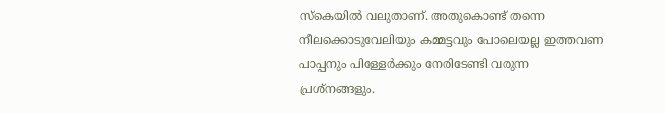സ്കെയിൽ വലുതാണ്. അതുകൊണ്ട് തന്നെ നീലക്കൊടുവേലിയും കമ്മട്ടവും പോലെയല്ല ഇത്തവണ പാപ്പനും പിള്ളേർക്കും നേരിടേണ്ടി വരുന്ന പ്രശ്നങ്ങളും.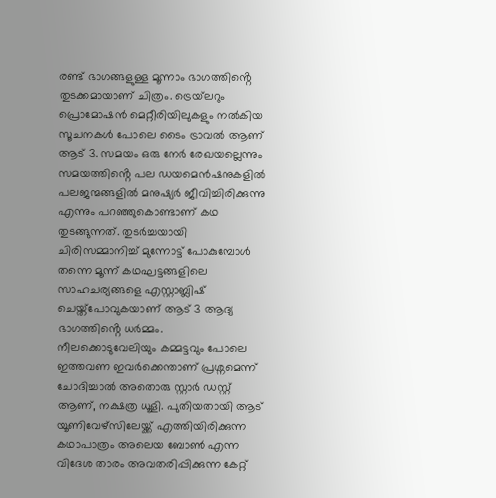രണ്ട് ഭാഗങ്ങളുള്ള മൂന്നാം ഭാഗത്തിൻ്റെ തുടക്കമായാണ് ചിത്രം. ട്രെയ്‌ലറും പ്രൊമോഷൻ മെറ്റീരിയിലുകളും നൽകിയ സൂചനകൾ പോലെ ടൈം ട്രാവൽ ആണ് ആട് 3. സമയം ഒരു നേർ രേഖയല്ലെന്നും സമയത്തിൻ്റെ പല ഡയമെൻഷനുകളിൽ പലജന്മങ്ങളിൽ മനുഷ്യർ ജീവിച്ചിരിക്കുന്നു എന്നും പറഞ്ഞുകൊണ്ടാണ് കഥ തുടങ്ങുന്നത്. തുടർച്ചയായി ചിരിസമ്മാനിച്ച് മുന്നോട്ട് പോകുമ്പോൾ തന്നെ മൂന്ന് കഥഘട്ടങ്ങളിലെ സാഹചര്യങ്ങളെ എസ്റ്റാബ്ലിഷ് ചെയ്ത്പോവുകയാണ് ആട് 3 ആദ്യ ഭാഗത്തിൻ്റെ ധർമ്മം. നീലക്കൊടുവേലിയും കമ്മട്ടവും പോലെ ഇത്തവണ ഇവർക്കെന്താണ് പ്രശ്നമെന്ന് ചോദിച്ചാൽ അതൊരു സ്റ്റാർ ഡസ്റ്റ് ആണ്, നക്ഷത്ര ധൂളി. പുതിയതായി ആട് യൂണിവേഴ്സിലേയ്ക്ക് എത്തിയിരിക്കുന്ന കഥാപാത്രം അലെയ ബോൺ എന്ന വിദേശ താരം അവതരിപ്പിക്കുന്ന കേറ്റ്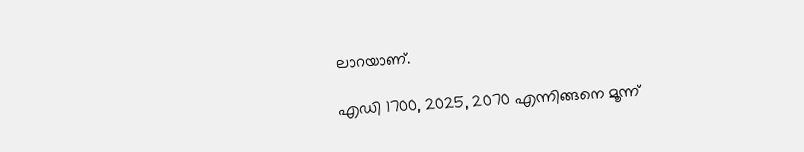ലാറയാണ്.

എഡി 1700, 2025, 2070 എന്നിങ്ങനെ മൂന്ന്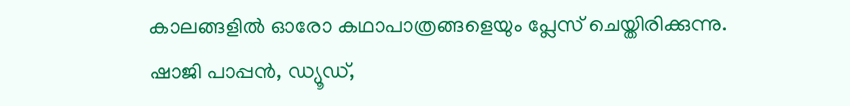കാലങ്ങളിൽ ഓരോ കഥാപാത്രങ്ങളെയും പ്ലേസ് ചെയ്തിരിക്കുന്നു. ഷാജി പാപ്പൻ, ഡ്യൂഡ്,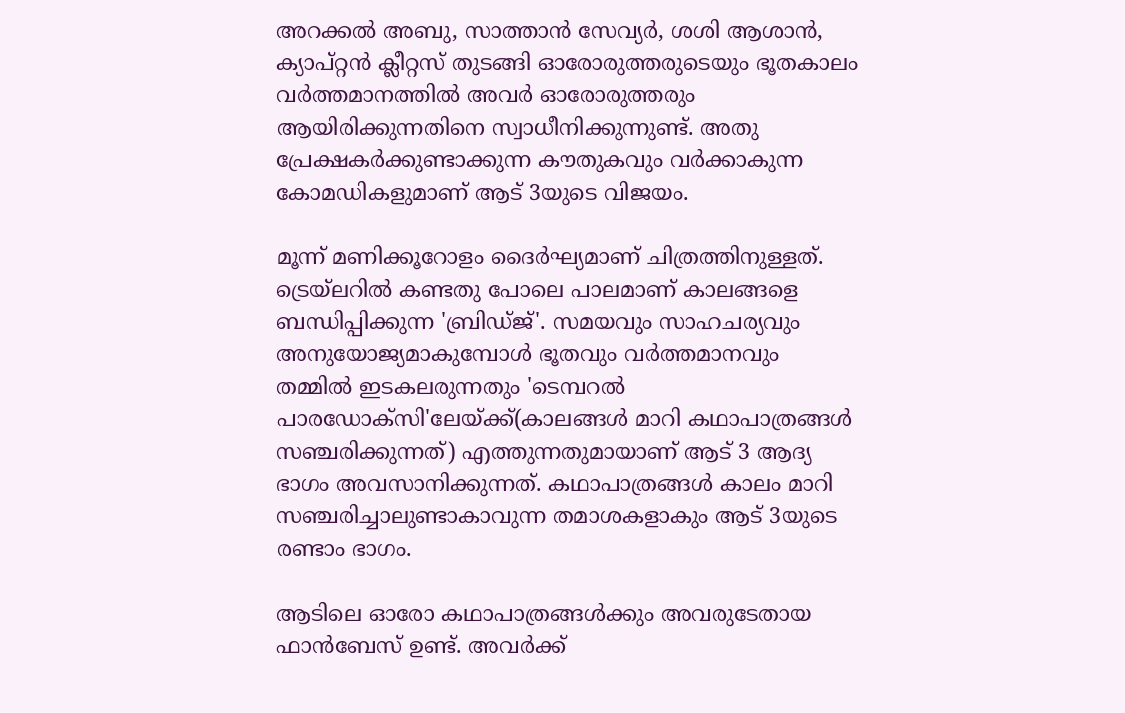അറക്കൽ അബു, സാത്താൻ സേവ്യർ, ശശി ആശാൻ, ക്യാപ്റ്റൻ ക്ലീറ്റസ് തുടങ്ങി ഓരോരുത്തരുടെയും ഭൂതകാലം വർത്തമാനത്തിൽ അവർ ഓരോരുത്തരും ആയിരിക്കുന്നതിനെ സ്വാധീനിക്കുന്നുണ്ട്. അതു പ്രേക്ഷകർക്കുണ്ടാക്കുന്ന കൗതുകവും വർക്കാകുന്ന കോമഡികളുമാണ് ആട് 3യുടെ വിജയം.

മൂന്ന് മണിക്കൂറോളം ദൈർഘ്യമാണ് ചിത്രത്തിനുള്ളത്. ട്രെയ്‌ലറിൽ കണ്ടതു പോലെ പാലമാണ് കാലങ്ങളെ ബന്ധിപ്പിക്കുന്ന 'ബ്രിഡ്ജ്'. സമയവും സാഹചര്യവും അനുയോജ്യമാകുമ്പോൾ ഭൂതവും വർത്തമാനവും തമ്മിൽ ഇടകലരുന്നതും 'ടെമ്പറൽ പാരഡോക്സി'ലേയ്ക്ക്(കാലങ്ങൾ മാറി കഥാപാത്രങ്ങൾ സഞ്ചരിക്കുന്നത്) എത്തുന്നതുമായാണ് ആട് 3 ആദ്യ ഭാഗം അവസാനിക്കുന്നത്. കഥാപാത്രങ്ങൾ കാലം മാറി സഞ്ചരിച്ചാലുണ്ടാകാവുന്ന തമാശകളാകും ആട് 3യുടെ രണ്ടാം ഭാഗം.

ആടിലെ ഓരോ കഥാപാത്രങ്ങൾക്കും അവരുടേതായ ഫാൻബേസ് ഉണ്ട്. അവർക്ക്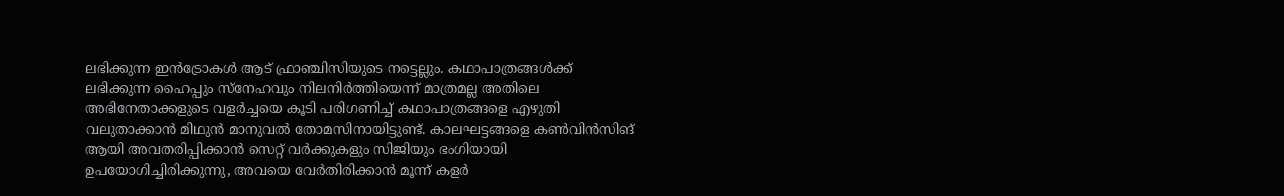ലഭിക്കുന്ന ഇൻട്രോകൾ ആട് ഫ്രാഞ്ചിസിയുടെ നട്ടെല്ലും. കഥാപാത്രങ്ങൾക്ക് ലഭിക്കുന്ന ഹൈപ്പും സ്നേഹവും നിലനിർത്തിയെന്ന് മാത്രമല്ല അതിലെ അഭിനേതാക്കളുടെ വളർച്ചയെ കൂടി പരിഗണിച്ച് കഥാപാത്രങ്ങളെ എഴുതി വലുതാക്കാൻ മിഥുൻ മാനുവൽ തോമസിനായിട്ടുണ്ട്. കാലഘട്ടങ്ങളെ കൺവിൻസിങ് ആയി അവതരിപ്പിക്കാൻ സെറ്റ് വർക്കുകളും സിജിയും ഭംഗിയായി ഉപയോഗിച്ചിരിക്കുന്നു, അവയെ വേർതിരിക്കാൻ മൂന്ന് കളർ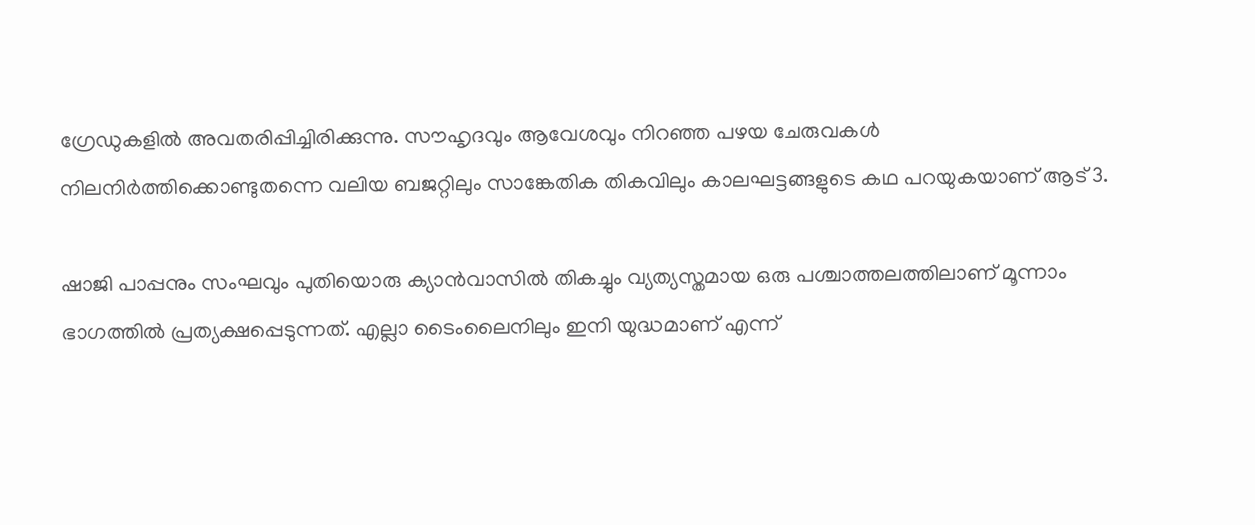ഗ്രേഡുകളിൽ അവതരിപ്പിച്ചിരിക്കുന്നു. സൗഹൃദവും ആവേശവും നിറഞ്ഞ പഴയ ചേരുവകൾ നിലനിർത്തിക്കൊണ്ടുതന്നെ വലിയ ബജറ്റിലും സാങ്കേതിക തികവിലും കാലഘട്ടങ്ങളുടെ കഥ പറയുകയാണ് ആട് 3.

ഷാജി പാപ്പനും സംഘവും പുതിയൊരു ക്യാൻവാസിൽ തികച്ചും വ്യത്യസ്തമായ ഒരു പശ്ചാത്തലത്തിലാണ് മൂന്നാം ഭാഗത്തിൽ പ്രത്യക്ഷപ്പെടുന്നത്. എല്ലാ ടൈംലൈനിലും ഇനി യുദ്ധമാണ് എന്ന്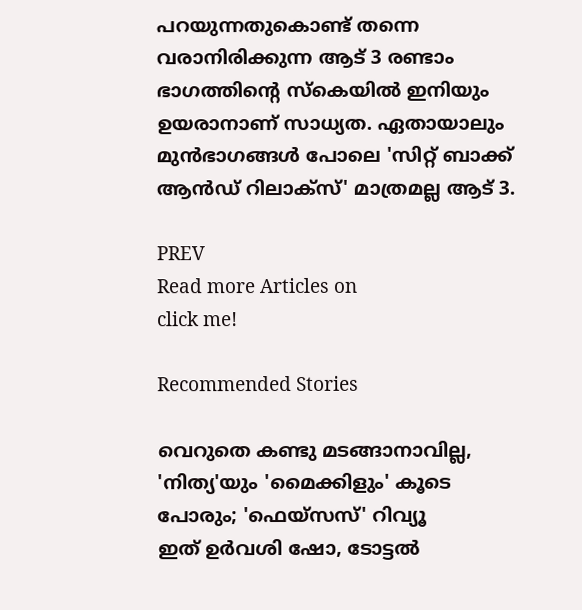പറയുന്നതുകൊണ്ട് തന്നെ വരാനിരിക്കുന്ന ആട് 3 രണ്ടാം ഭാഗത്തിൻ്റെ സ്കെയിൽ ഇനിയും ഉയരാനാണ് സാധ്യത. ഏതായാലും മുൻഭാഗങ്ങൾ പോലെ 'സിറ്റ് ബാക്ക് ആൻഡ് റിലാക്സ്' മാത്രമല്ല ആട് 3.

PREV
Read more Articles on
click me!

Recommended Stories

വെറുതെ കണ്ടു മടങ്ങാനാവില്ല, 'നിത്യ'യും 'മൈക്കിളും' കൂടെ പോരും; 'ഫെയ്‍സസ്' റിവ്യൂ
ഇത് ഉർവശി ഷോ, ടോട്ടൽ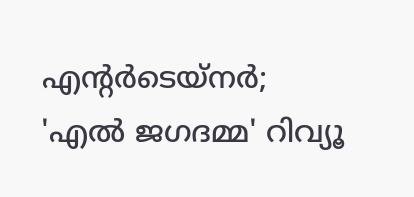എന്‍റര്‍ടെയ്‍നര്‍; 'എൽ ജഗദമ്മ' റിവ്യൂ